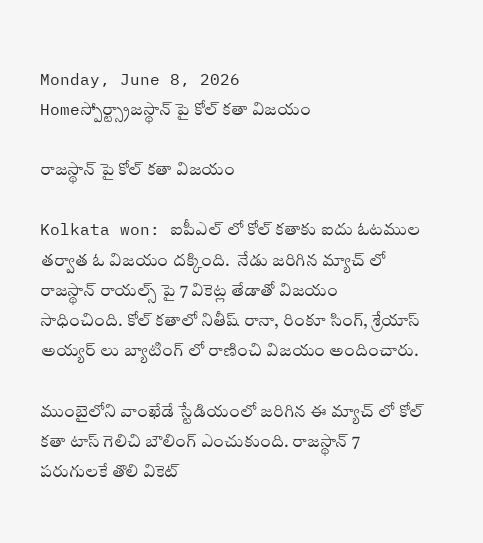Monday, June 8, 2026
Homeస్పోర్ట్స్రాజస్థాన్ పై కోల్ కతా విజయం

రాజస్థాన్ పై కోల్ కతా విజయం

Kolkata won: ఐపీఎల్ లో కోల్ కతాకు ఐదు ఓటముల తర్వాత ఓ విజయం దక్కింది.  నేడు జరిగిన మ్యాచ్ లో రాజస్థాన్ రాయల్స్ పై 7 వికెట్ల తేడాతో విజయం సాధించింది. కోల్ కతాలో నితీష్ రానా, రింకూ సింగ్, శ్రేయాస్ అయ్యర్ లు బ్యాటింగ్ లో రాణించి విజయం అందించారు.

ముంబైలోని వాంఖేడే స్టేడియంలో జరిగిన ఈ మ్యాచ్ లో కోల్ కతా టాస్ గెలిచి బౌలింగ్ ఎంచుకుంది. రాజస్థాన్ 7 పరుగులకే తొలి వికెట్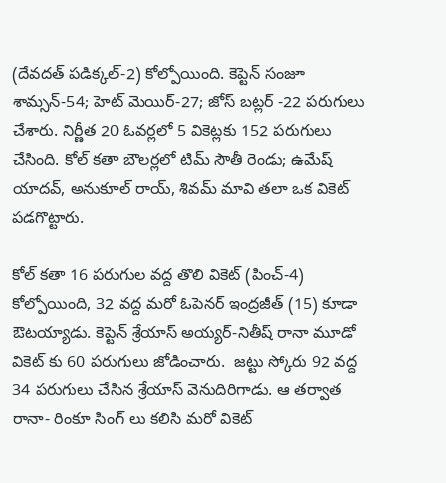(దేవదత్ పడిక్కల్-2) కోల్పోయింది. కెప్టెన్ సంజూ శామ్సన్-54; హెట్ మెయిర్-27; జోస్ బట్లర్ -22 పరుగులు చేశారు. నిర్ణీత 20 ఓవర్లలో 5 వికెట్లకు 152 పరుగులు చేసింది. కోల్ కతా బౌలర్లలో టిమ్ సౌతీ రెండు; ఉమేష్ యాదవ్, అనుకూల్ రాయ్, శివమ్ మావి తలా ఒక వికెట్ పడగొట్టారు.

కోల్ కతా 16 పరుగుల వద్ద తొలి వికెట్ (పించ్-4) కోల్పోయింది, 32 వద్ద మరో ఓపెనర్ ఇంద్రజీత్ (15) కూడా  ఔటయ్యాడు. కెప్టెన్ శ్రేయాస్ అయ్యర్-నితీష్ రానా మూడో వికెట్ కు 60 పరుగులు జోడించారు.  జట్టు స్కోరు 92 వద్ద 34 పరుగులు చేసిన శ్రేయాస్ వెనుదిరిగాడు. ఆ తర్వాత రానా- రింకూ సింగ్ లు కలిసి మరో వికెట్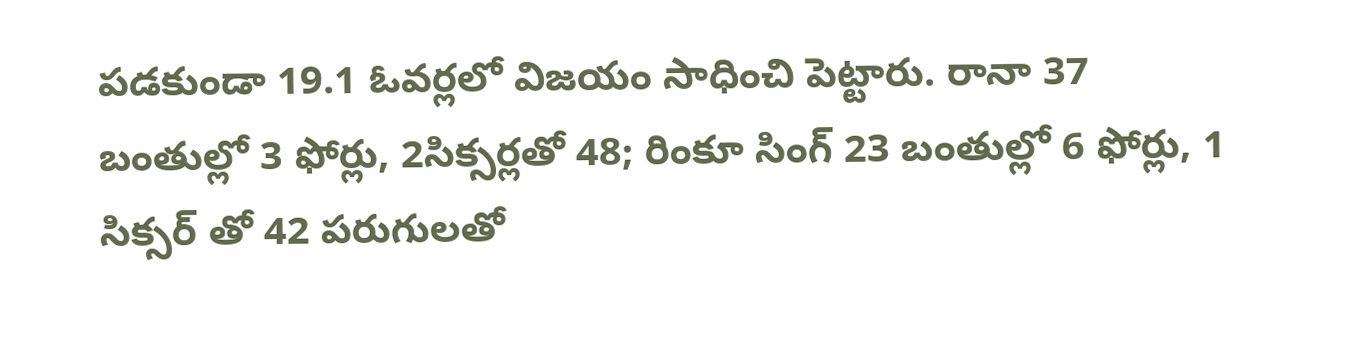పడకుండా 19.1 ఓవర్లలో విజయం సాధించి పెట్టారు. రానా 37 బంతుల్లో 3 ఫోర్లు, 2సిక్సర్లతో 48; రింకూ సింగ్ 23 బంతుల్లో 6 ఫోర్లు, 1 సిక్సర్ తో 42 పరుగులతో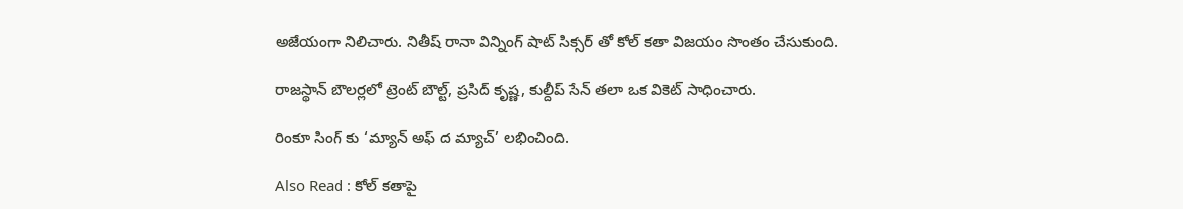అజేయంగా నిలిచారు. నితీష్ రానా విన్నింగ్ షాట్ సిక్సర్ తో కోల్ కతా విజయం సొంతం చేసుకుంది.

రాజస్థాన్ బౌలర్లలో ట్రెంట్ బౌల్ట్, ప్రసిద్ కృష్ణ, కుల్దీప్ సేన్ తలా ఒక వికెట్ సాధించారు.

రింకూ సింగ్ కు ‘మ్యాన్ అఫ్ ద మ్యాచ్’ లభించింది.

Also Read : కోల్ కతాపై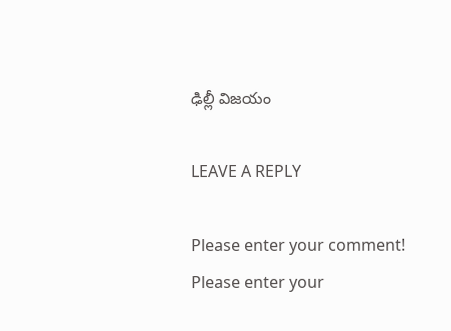ఢిల్లీ విజయం

LEAVE A REPLY

Please enter your comment!
Please enter your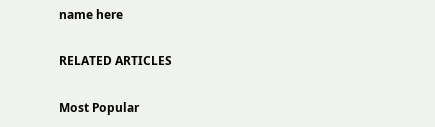name here

RELATED ARTICLES

Most Popular